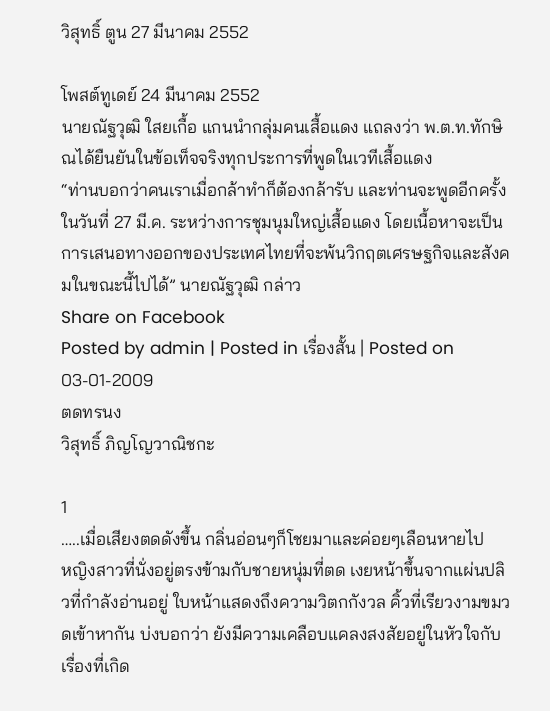วิสุทธิ์ ตูน 27 มีนาคม 2552

โพสต์ทูเดย์ 24 มีนาคม 2552
นายณัฐวุฒิ ใสยเกื้อ แกนนำกลุ่มคนเสื้อแดง แถลงว่า พ.ต.ท.ทักษิณได้ยืนยันในข้อเท็จจริงทุกประการที่พูดในเวทีเสื้อแดง
“ท่านบอกว่าคนเราเมื่อกล้าทำก็ต้องกล้ารับ และท่านจะพูดอีกครั้งในวันที่ 27 มี.ค. ระหว่างการชุมนุมใหญ่เสื้อแดง โดยเนื้อหาจะเป็นการเสนอทางออกของประเทศไทยที่จะพ้นวิกฤตเศรษฐกิจและสังคมในขณะนี้ไปได้” นายณัฐวุฒิ กล่าว
Share on Facebook
Posted by admin | Posted in เรื่องสั้น | Posted on 03-01-2009
ตดทรนง
วิสุทธิ์ ภิญโญวาณิชกะ

1
…..เมื่อเสียงตดดังขึ้น กลิ่นอ่อนๆก็โชยมาและค่อยๆเลือนหายไป
หญิงสาวที่นั่งอยู่ตรงข้ามกับชายหนุ่มที่ตด เงยหน้าขึ้นจากแผ่นปลิวที่กำลังอ่านอยู่ ใบหน้าแสดงถึงความวิตกกังวล คิ้วที่เรียวงามขมวดเข้าหากัน บ่งบอกว่า ยังมีความเคลือบแคลงสงสัยอยู่ในหัวใจกับเรื่องที่เกิด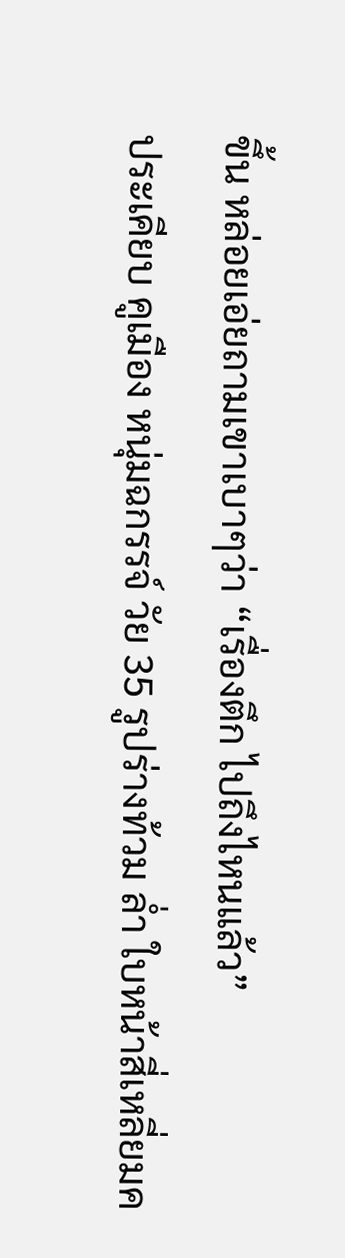ขึ้น หล่อยเอ่ยถามเขาเบาๆว่า “เรื่องตึก ไปถึงไหนแล้ว”
ประเคียบ คูเมือง หนุ่มฉกรรจ์ วัย 35 รูปร่างท้วม ล่ำ ใบหน้าสี่เหลี่ยมค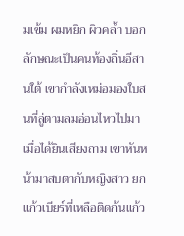มเข้ม ผมหยิก ผิวคล้ำ บอกลักษณะเป็นคนท้องถิ่นอีสานใต้ เขากำลังเหม่อมองใบสนที่ลู่ตามลมอ่อนไหวไปมา
เมื่อได้ยินเสียงถาม เขาหันหน้ามาสบตากับหญิงสาว ยกแก้วเบียร์ที่เหลือติดก้นแก้ว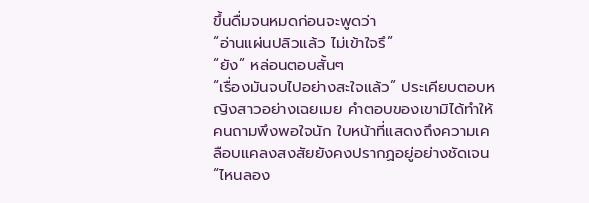ขึ้นดื่มจนหมดก่อนจะพูดว่า
“อ่านแผ่นปลิวแล้ว ไม่เข้าใจรึ”
“ยัง” หล่อนตอบสั้นๆ
“เรื่องมันจบไปอย่างสะใจแล้ว” ประเคียบตอบหญิงสาวอย่างเฉยเมย คำตอบของเขามิได้ทำให้คนถามพึงพอใจนัก ใบหน้าที่แสดงถึงความเคลือบแคลงสงสัยยังคงปรากฏอยู่อย่างชัดเจน “ไหนลอง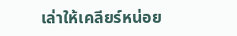เล่าให้เคลียร์หน่อย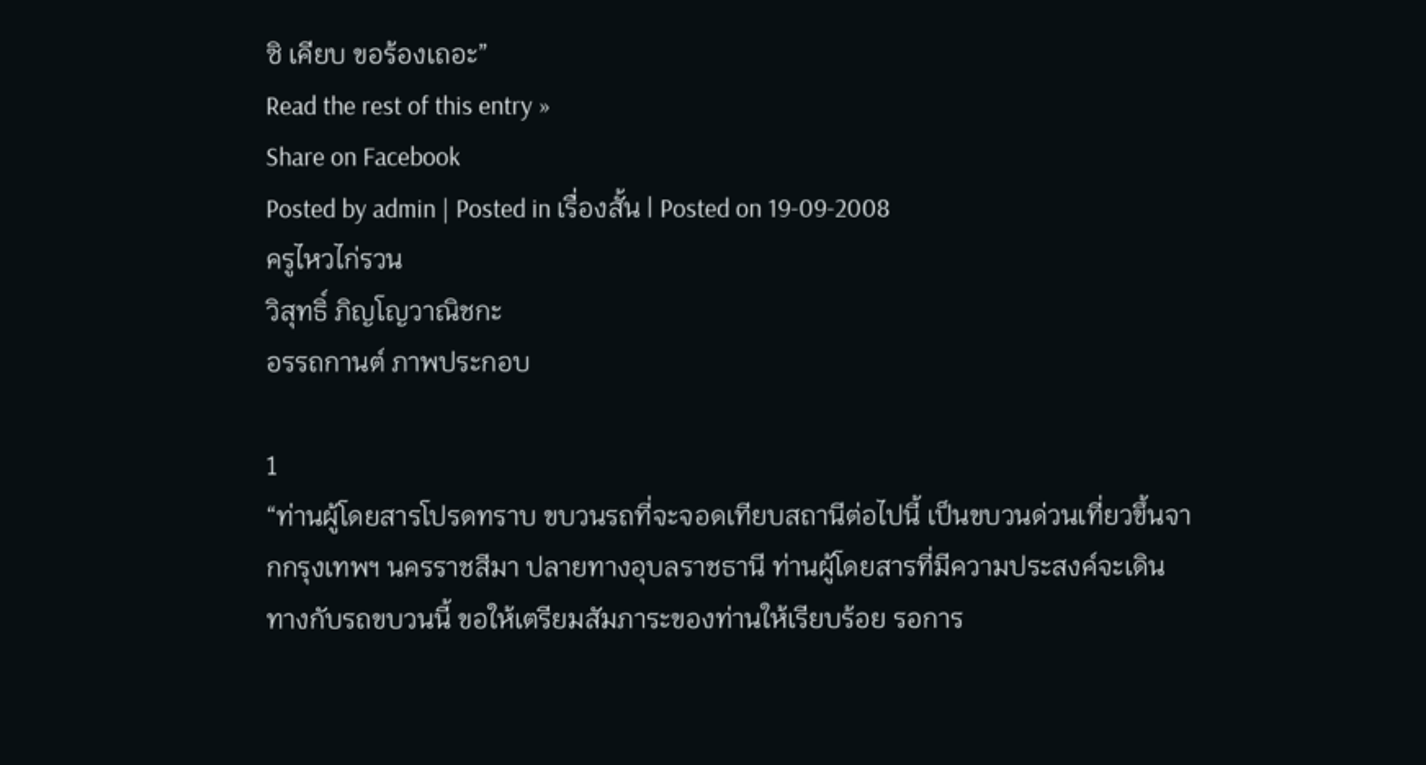ซิ เคียบ ขอร้องเถอะ”
Read the rest of this entry »
Share on Facebook
Posted by admin | Posted in เรื่องสั้น | Posted on 19-09-2008
ครูไหวไก่รวน
วิสุทธิ์ ภิญโญวาณิชกะ
อรรถกานต์ ภาพประกอบ

1
“ท่านผู้โดยสารโปรดทราบ ขบวนรถที่จะจอดเทียบสถานีต่อไปนี้ เป็นขบวนด่วนเที่ยวขึ้นจากกรุงเทพฯ นครราชสีมา ปลายทางอุบลราชธานี ท่านผู้โดยสารที่มีความประสงค์จะเดินทางกับรถขบวนนี้ ขอให้เตรียมสัมภาระของท่านให้เรียบร้อย รอการ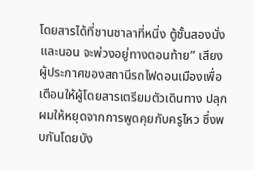โดยสารได้ที่ชานชาลาที่หนึ่ง ตู้ชั้นสองนั่งและนอน จะพ่วงอยู่ทางตอนท้าย” เสียงผู้ประกาศของสถานีรถไฟดอนเมืองเพื่อเตือนให้ผู้โดยสารเตรียมตัวเดินทาง ปลุกผมให้หยุดจากการพูดคุยกับครูไหว ซึ่งพบกันโดยบัง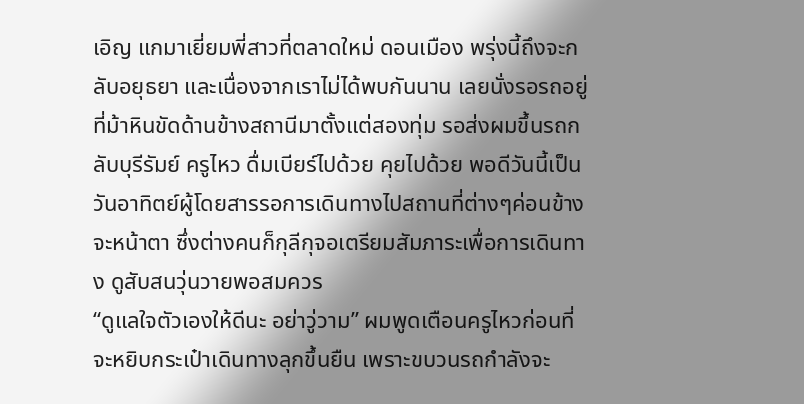เอิญ แกมาเยี่ยมพี่สาวที่ตลาดใหม่ ดอนเมือง พรุ่งนี้ถึงจะกลับอยุธยา และเนื่องจากเราไม่ได้พบกันนาน เลยนั่งรอรถอยู่ที่ม้าหินขัดด้านข้างสถานีมาตั้งแต่สองทุ่ม รอส่งผมขึ้นรถกลับบุรีรัมย์ ครูไหว ดื่มเบียร์ไปด้วย คุยไปด้วย พอดีวันนี้เป็นวันอาทิตย์ผู้โดยสารรอการเดินทางไปสถานที่ต่างๆค่อนข้างจะหน้าตา ซึ่งต่างคนก็กุลีกุจอเตรียมสัมภาระเพื่อการเดินทาง ดูสับสนวุ่นวายพอสมควร
“ดูแลใจตัวเองให้ดีนะ อย่าวู่วาม” ผมพูดเตือนครูไหวก่อนที่จะหยิบกระเป๋าเดินทางลุกขึ้นยืน เพราะขบวนรถกำลังจะ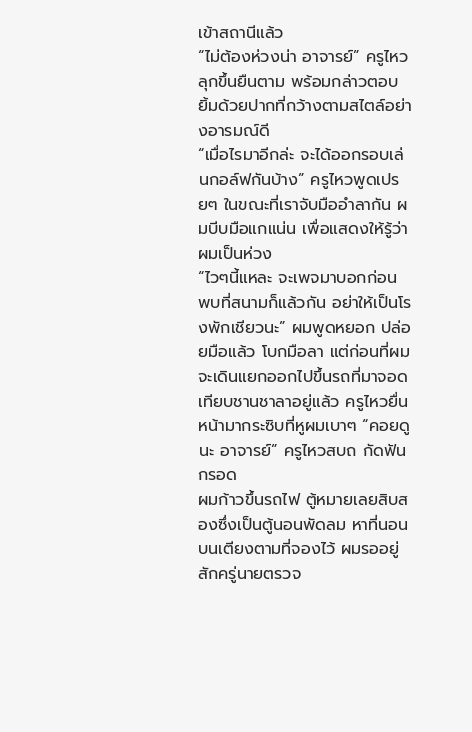เข้าสถานีแล้ว
“ไม่ต้องห่วงน่า อาจารย์” ครูไหวลุกขึ้นยืนตาม พร้อมกล่าวตอบ ยิ้มด้วยปากที่กว้างตามสไตล์อย่างอารมณ์ดี
“เมื่อไรมาอีกล่ะ จะได้ออกรอบเล่นกอล์ฟกันบ้าง” ครูไหวพูดเปรยๆ ในขณะที่เราจับมืออำลากัน ผมบีบมือแกแน่น เพื่อแสดงให้รู้ว่าผมเป็นห่วง
“ไวๆนี้แหละ จะเพจมาบอกก่อน พบที่สนามก็แล้วกัน อย่าให้เป็นโรงพักเชียวนะ” ผมพูดหยอก ปล่อยมือแล้ว โบกมือลา แต่ก่อนที่ผมจะเดินแยกออกไปขึ้นรถที่มาจอดเทียบชานชาลาอยู่แล้ว ครูไหวยื่นหน้ามากระซิบที่หูผมเบาๆ “คอยดูนะ อาจารย์” ครูไหวสบถ กัดฟันกรอด
ผมก้าวขึ้นรถไฟ ตู้หมายเลยสิบสองซึ่งเป็นตู้นอนพัดลม หาที่นอนบนเตียงตามที่จองไว้ ผมรออยู่สักครู่นายตรวจ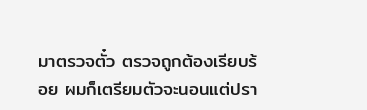มาตรวจตั๋ว ตรวจถูกต้องเรียบร้อย ผมก็เตรียมตัวจะนอนแต่ปรา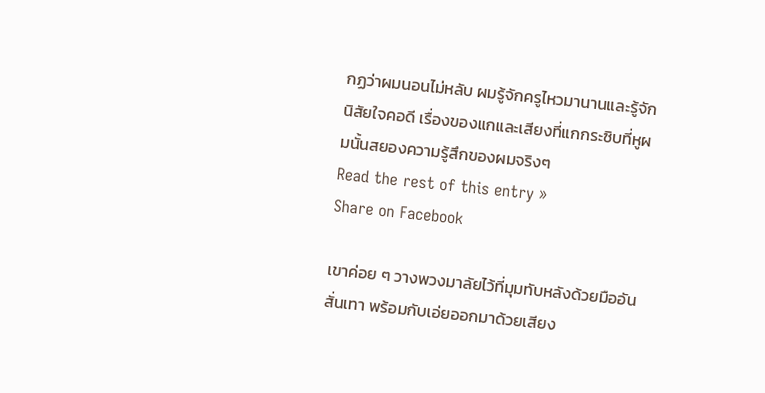กฏว่าผมนอนไม่หลับ ผมรู้จักครูไหวมานานและรู้จักนิสัยใจคอดี เรื่องของแกและเสียงที่แกกระซิบที่หูผมนั้นสยองความรู้สึกของผมจริงๆ
Read the rest of this entry »
Share on Facebook

เขาค่อย ๆ วางพวงมาลัยไว้ที่มุมทับหลังด้วยมืออันสั่นเทา พร้อมกับเอ่ยออกมาด้วยเสียง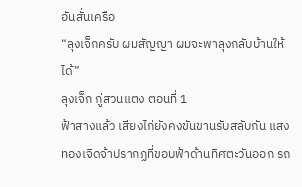อันสั่นเครือ
“ลุงเจ็กครับ ผมสัญญา ผมจะพาลุงกลับบ้านให้ได้”
ลุงเจ็ก กู่สวนแตง ตอนที่ 1
ฟ้าสางแล้ว เสียงไก่ยังคงขันขานรับสลับกัน แสงทองเจิดจ้าปรากฏที่ขอบฟ้าด้านทิศตะวันออก รถ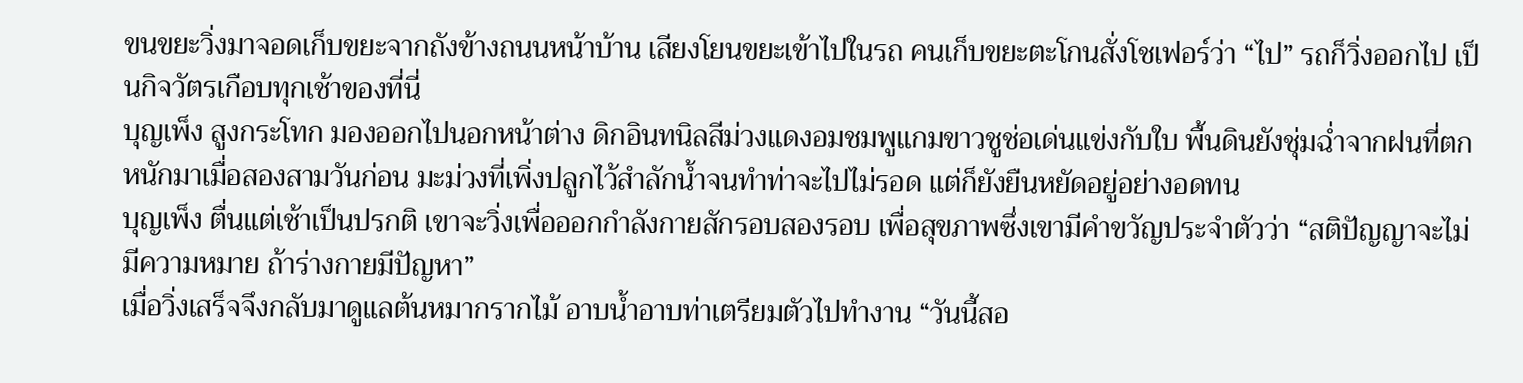ขนขยะวิ่งมาจอดเก็บขยะจากถังข้างถนนหน้าบ้าน เสียงโยนขยะเข้าไปในรถ คนเก็บขยะตะโกนสั่งโชเฟอร์ว่า “ไป” รถก็วิ่งออกไป เป็นกิจวัตรเกือบทุกเช้าของที่นี่
บุญเพ็ง สูงกระโทก มองออกไปนอกหน้าต่าง ดิกอินทนิลสีม่วงแดงอมชมพูแกมขาวชูช่อเด่นแข่งกับใบ พื้นดินยังชุ่มฉ่ำจากฝนที่ตกหนักมาเมื่อสองสามวันก่อน มะม่วงที่เพิ่งปลูกไว้สำลักน้ำจนทำท่าจะไปไม่รอด แต่ก็ยังยืนหยัดอยู่อย่างอดทน
บุญเพ็ง ตื่นแต่เช้าเป็นปรกติ เขาจะวิ่งเพื่อออกกำลังกายสักรอบสองรอบ เพื่อสุขภาพซึ่งเขามีคำขวัญประจำตัวว่า “สติปัญญาจะไม่มีความหมาย ถ้าร่างกายมีปัญหา”
เมื่อวิ่งเสร็จจึงกลับมาดูแลต้นหมากรากไม้ อาบน้ำอาบท่าเตรียมตัวไปทำงาน “วันนี้สอ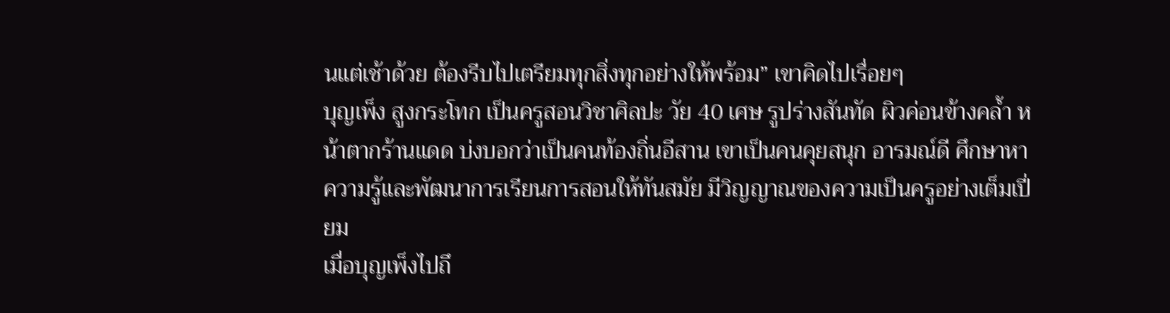นแต่เช้าด้วย ต้องรีบไปเตรียมทุกสิ่งทุกอย่างให้พร้อม” เขาคิดไปเรื่อยๆ
บุญเพ็ง สูงกระโทก เป็นครูสอนวิชาศิลปะ วัย 40 เศษ รูปร่างสันทัด ผิวค่อนข้างคล้ำ หน้าตากร้านแดด บ่งบอกว่าเป็นคนท้องถิ่นอีสาน เขาเป็นคนคุยสนุก อารมณ์ดี ศึกษาหาความรู้และพัฒนาการเรียนการสอนให้ทันสมัย มีวิญญาณของความเป็นครูอย่างเต็มเปี่ยม
เมื่อบุญเพ็งไปถึ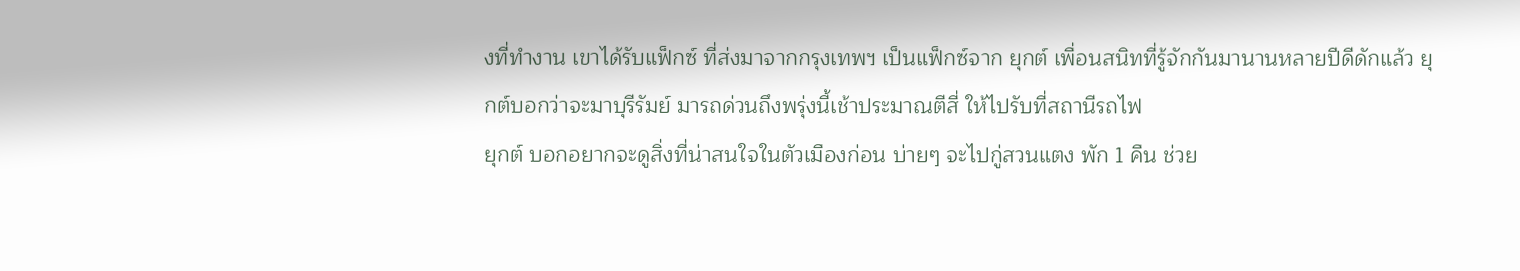งที่ทำงาน เขาได้รับแฟ็กซ์ ที่ส่งมาจากกรุงเทพฯ เป็นแฟ็กซ์จาก ยุกต์ เพื่อนสนิทที่รู้จักกันมานานหลายปีดีดักแล้ว ยุกต์บอกว่าจะมาบุรีรัมย์ มารถด่วนถึงพรุ่งนี้เช้าประมาณตีสี่ ให้ไปรับที่สถานีรถไฟ
ยุกต์ บอกอยากจะดูสิ่งที่น่าสนใจในตัวเมืองก่อน บ่ายๆ จะไปกู่สวนแตง พัก 1 คืน ช่วย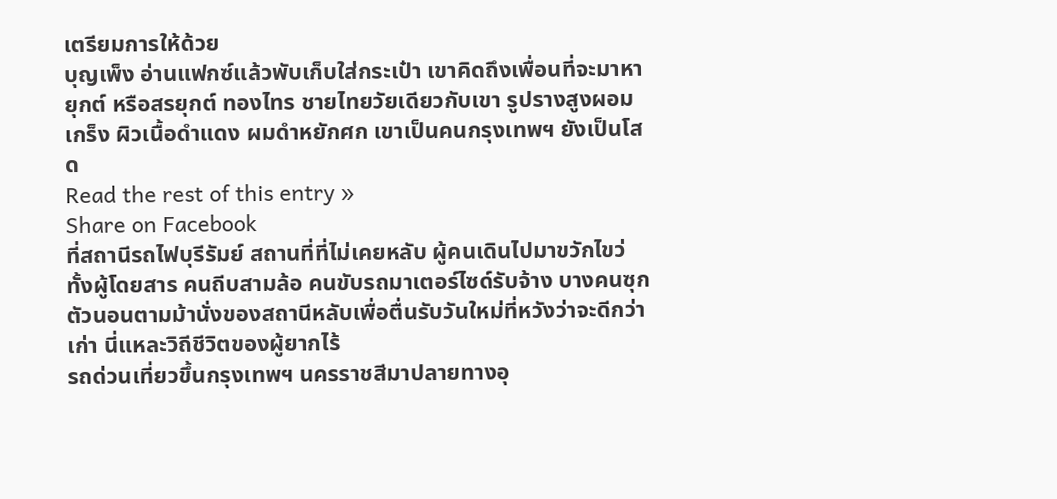เตรียมการให้ด้วย
บุญเพ็ง อ่านแฟกซ์แล้วพับเก็บใส่กระเป๋า เขาคิดถึงเพื่อนที่จะมาหา ยุกต์ หรือสรยุกต์ ทองไทร ชายไทยวัยเดียวกับเขา รูปรางสูงผอมเกร็ง ผิวเนื้อดำแดง ผมดำหยักศก เขาเป็นคนกรุงเทพฯ ยังเป็นโสด
Read the rest of this entry »
Share on Facebook
ที่สถานีรถไฟบุรีรัมย์ สถานที่ที่ไม่เคยหลับ ผู้คนเดินไปมาขวักไขว่ ทั้งผู้โดยสาร คนถีบสามล้อ คนขับรถมาเตอร์ไซด์รับจ้าง บางคนซุกตัวนอนตามม้านั่งของสถานีหลับเพื่อตื่นรับวันใหม่ที่หวังว่าจะดีกว่าเก่า นี่แหละวิถีชีวิตของผู้ยากไร้
รถด่วนเที่ยวขึ้นกรุงเทพฯ นครราชสีมาปลายทางอุ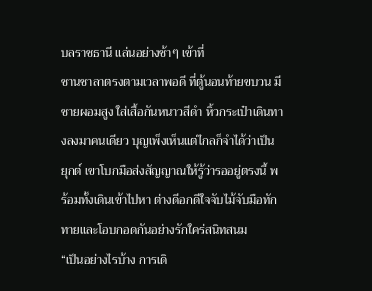บลราชธานี แล่นอย่างช้าๆ เข้าที่
ชานชาลาตรงตามเวลาพอดี ที่ตู้นอนท้ายขบวน มีชายผอมสูง ใส่เสื้อกันหนาวสีดำ หิ้วกระเป๋าเดินทางลงมาคนเดียว บุญเพ็งเห็นแต่ไกลก็จำได้ว่าเป็น ยุกต์ เขาโบกมือส่งสัญญาณให้รู้ว่ารออยู่ตรงนี้ พร้อมทั้งเดินเข้าไปหา ต่างดีอกดีใจจับไม้จับมือทักทายและโอบกอดกันอย่างรักใคร่สนิทสนม
“เป็นอย่างไรบ้าง การเดิ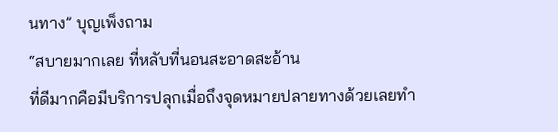นทาง” บุญเพ็งถาม
“สบายมากเลย ที่หลับที่นอนสะอาดสะอ้าน
ที่ดีมากคือมีบริการปลุกเมื่อถึงจุดหมายปลายทางด้วยเลยทำ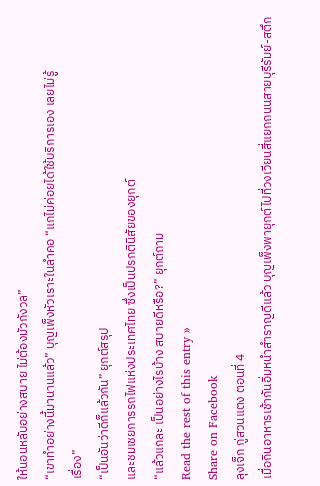ให้นอนหลับอย่างสบาย ไม่ต้องมัวกังวล”
“เขาทำอย่างนี้มานานแล้ว” บุญเพ็งหัวเราะในลำคอ “แกไม่ค่อยได้ใช้บริการเอง เลยไม่รู้
เรื่อง”
“เป็นอันว่าดีก็แล้วกัน” ยุกต์สรุป
และชมเชยการรถไฟแห่งประเทศไทย ซึ่งเป็นปรกตินิสัยของยุกต์
“แล้วแกละ เป็นอย่างไรบ้าง สบายดีหรือ?” ยุกต์ถาม
Read the rest of this entry »
Share on Facebook
ลุงเจ็ก กู่สวนแตง ตอนที่ 4
เมื่อกินอาหารเช้ากันอิ่มหนำสำราญดีแล้ว บุญเพ็งพายุกต์ไปที่วงเวียนสี่แยกถนนสายบุรีรัมย์-สตึก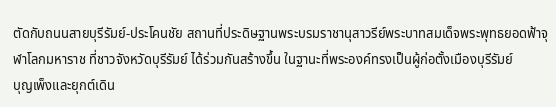ตัดกับถนนสายบุรีรัมย์-ประโคนชัย สถานที่ประดิษฐานพระบรมราชานุสาวรีย์พระบาทสมเด็จพระพุทธยอดฟ้าจุฬาโลกมหาราช ที่ชาวจังหวัดบุรีรัมย์ ได้ร่วมกันสร้างขึ้น ในฐานะที่พระองค์ทรงเป็นผู้ก่อตั้งเมืองบุรีรัมย์
บุญเพ็งและยุกต์เดิน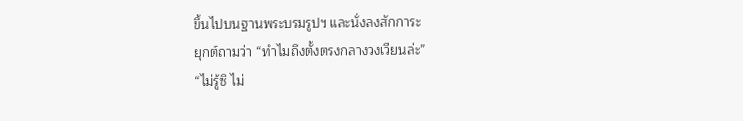ขึ้นไปบนฐานพระบรมรูปฯ และนั่งลงสักการะ
ยุกต์ถามว่า “ทำไมถึงตั้งตรงกลางวงเวียนล่ะ”
“ไม่รู้ซิ ไม่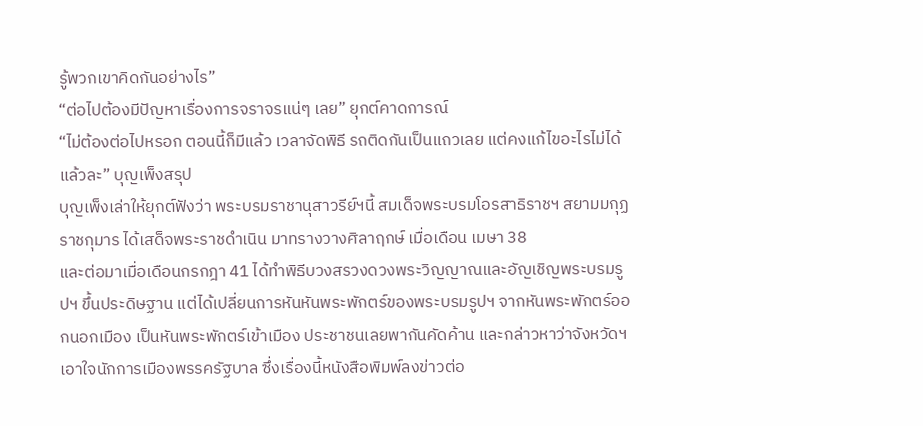รู้พวกเขาคิดกันอย่างไร”
“ต่อไปต้องมีปัญหาเรื่องการจราจรแน่ๆ เลย” ยุกต์คาดการณ์
“ไม่ต้องต่อไปหรอก ตอนนี้ก็มีแล้ว เวลาจัดพิธี รถติดกันเป็นแถวเลย แต่คงแก้ไขอะไรไม่ได้แล้วละ” บุญเพ็งสรุป
บุญเพ็งเล่าให้ยุกต์ฟังว่า พระบรมราชานุสาวรีย์ฯนี้ สมเด็จพระบรมโอรสาธิราชฯ สยามมกุฏราชกุมาร ได้เสด็จพระราชดำเนิน มาทรางวางศิลาฤกษ์ เมื่อเดือน เมษา 38
และต่อมาเมื่อเดือนกรกฎา 41 ได้ทำพิธีบวงสรวงดวงพระวิญญาณและอัญเชิญพระบรมรูปฯ ขึ้นประดิษฐาน แต่ได้เปลี่ยนการหันหันพระพักตร์ของพระบรมรูปฯ จากหันพระพักตร์ออกนอกเมือง เป็นหันพระพักตร์เข้าเมือง ประชาชนเลยพากันคัดค้าน และกล่าวหาว่าจังหวัดฯเอาใจนักการเมืองพรรครัฐบาล ซึ่งเรื่องนี้หนังสือพิมพ์ลงข่าวต่อ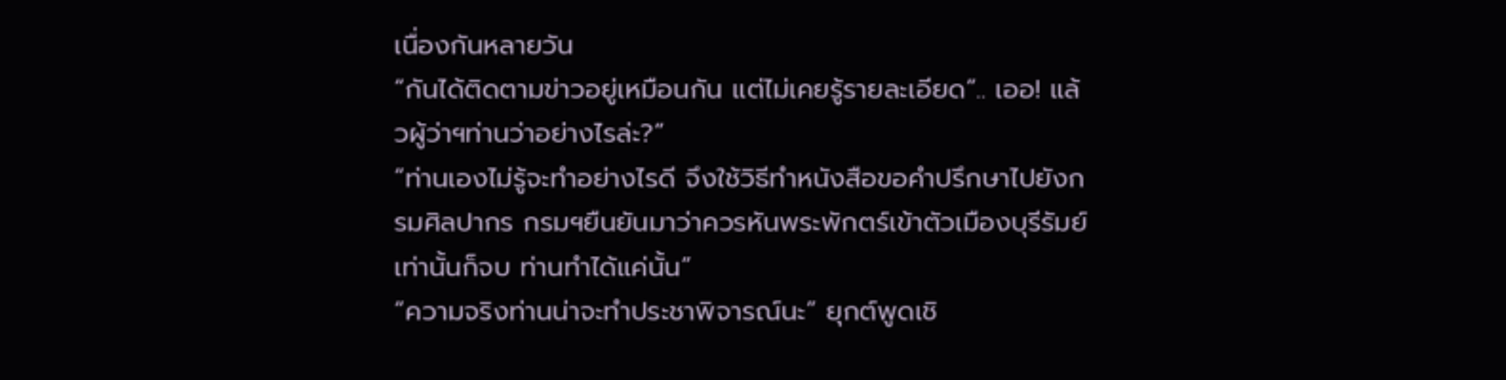เนื่องกันหลายวัน
“กันได้ติดตามข่าวอยู่เหมือนกัน แต่ไม่เคยรู้รายละเอียด”.. เออ! แล้วผู้ว่าฯท่านว่าอย่างไรล่ะ?”
“ท่านเองไม่รู้จะทำอย่างไรดี จึงใช้วิธีทำหนังสือขอคำปรึกษาไปยังกรมศิลปากร กรมฯยืนยันมาว่าควรหันพระพักตร์เข้าตัวเมืองบุรีรัมย์ เท่านั้นก็จบ ท่านทำได้แค่นั้น”
“ความจริงท่านน่าจะทำประชาพิจารณ์นะ” ยุกต์พูดเชิ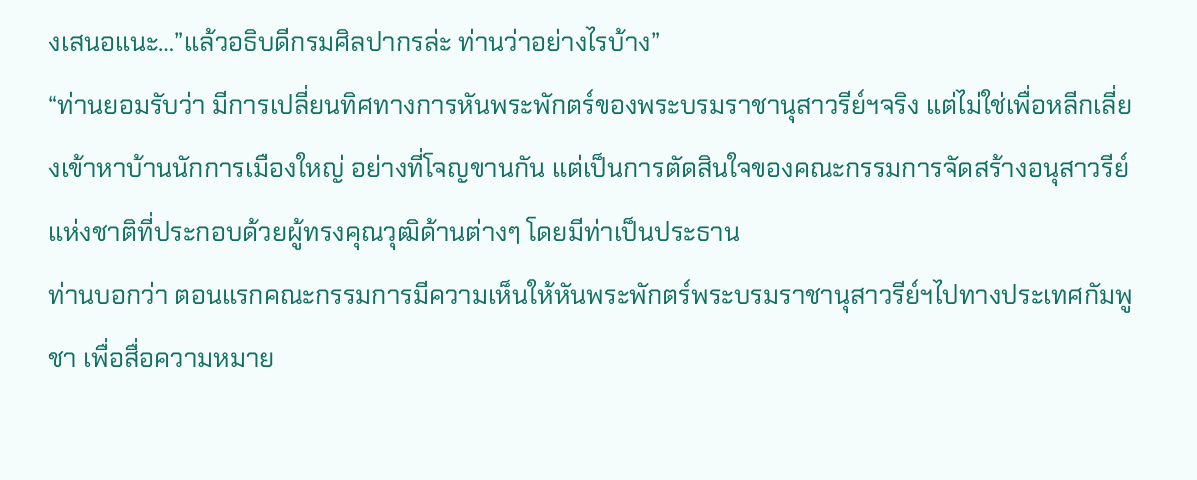งเสนอแนะ…”แล้วอธิบดีกรมศิลปากรล่ะ ท่านว่าอย่างไรบ้าง”
“ท่านยอมรับว่า มีการเปลี่ยนทิศทางการหันพระพักตร์ของพระบรมราชานุสาวรีย์ฯจริง แต่ไม่ใช่เพื่อหลีกเลี่ยงเข้าหาบ้านนักการเมืองใหญ่ อย่างที่โจญขานกัน แต่เป็นการตัดสินใจของคณะกรรมการจัดสร้างอนุสาวรีย์แห่งชาติที่ประกอบด้วยผู้ทรงคุณวุฒิด้านต่างๆ โดยมีท่าเป็นประธาน
ท่านบอกว่า ตอนแรกคณะกรรมการมีความเห็นให้หันพระพักตร์พระบรมราชานุสาวรีย์ฯไปทางประเทศกัมพูชา เพื่อสื่อความหมาย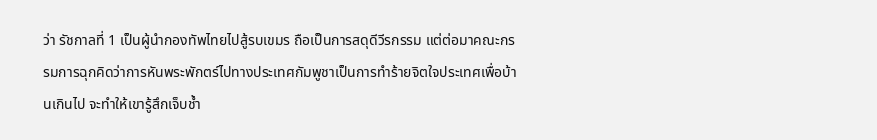ว่า รัชกาลที่ 1 เป็นผู้นำกองทัพไทยไปสู้รบเขมร ถือเป็นการสดุดีวีรกรรม แต่ต่อมาคณะกรรมการฉุกคิดว่าการหันพระพักตร์ไปทางประเทศกัมพูชาเป็นการทำร้ายจิตใจประเทศเพื่อบ้านเกินไป จะทำให้เขารู้สึกเจ็บช้ำ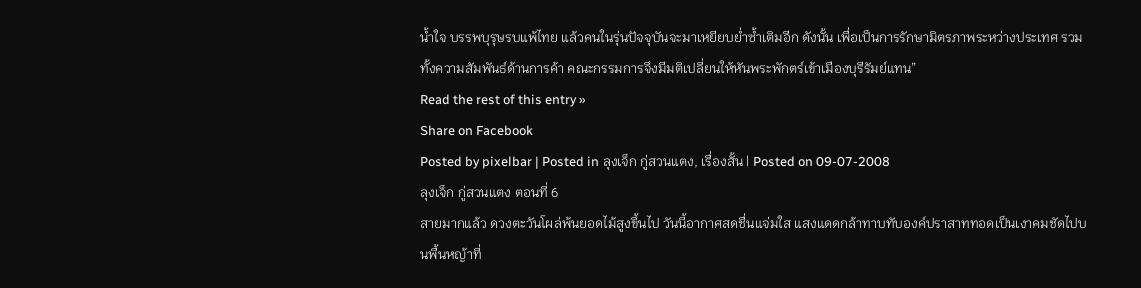น้ำใจ บรรพบุรุษรบแพ้ไทย แล้วคนในรุ่นปัจจุบันจะมาเหยียบย่ำซ้ำเติมอีก ดังนั้น เพื่อเป็นการรักษามิตรภาพระหว่างประเทศ รวมทั้งความสัมพันธ์ด้านการค้า คณะกรรมการจึงมีมติเปลี่ยนให้หันพระพักตร์เข้าเมืองบุรีรัมย์แทน”
Read the rest of this entry »
Share on Facebook
Posted by pixelbar | Posted in ลุงเจ็ก กู่สวนแตง, เรื่องสั้น | Posted on 09-07-2008
ลุงเจ็ก กู่สวนแตง ตอนที่ 6
สายมากแล้ว ดวงตะวันโผล่พ้นยอดไม้สูงขึ้นไป วันนี้อากาศสดชื่นแจ่มใส แสงแดดกล้าทาบทับองค์ปราสาททอดเป็นเงาคมชัดไปบนพื้นหญ้าที่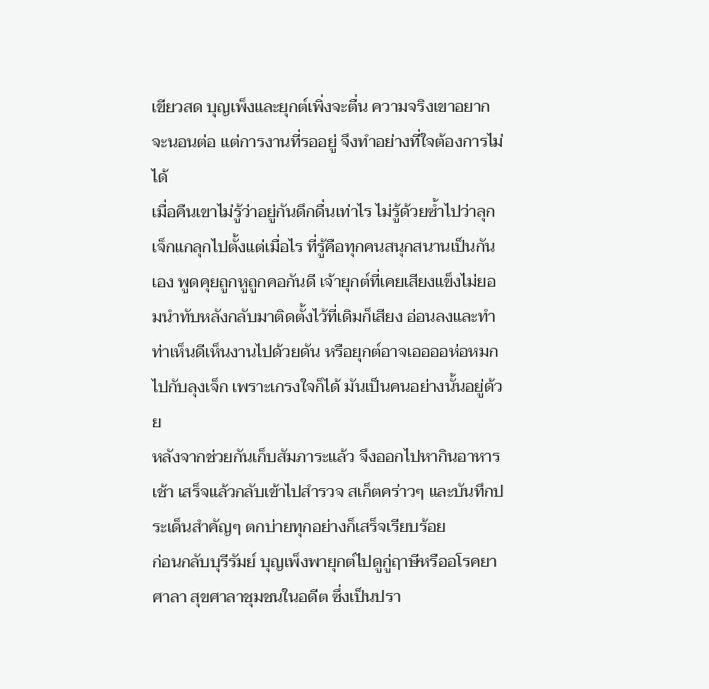เขียวสด บุญเพ็งและยุกต์เพิ่งจะตื่น ความจริงเขาอยากจะนอนต่อ แต่การงานที่รออยู่ จึงทำอย่างที่ใจต้องการไม่ได้
เมื่อคืนเขาไม่รู้ว่าอยู่กันดึกดื่นเท่าไร ไม่รู้ด้วยซ้ำไปว่าลุกเจ็กแกลุกไปตั้งแต่เมื่อไร ที่รู้คือทุกคนสนุกสนานเป็นกันเอง พูดคุยถูกหูถูกคอกันดี เจ้ายุกต์ที่เคยเสียงแข็งไม่ยอมนำทับหลังกลับมาติดตั้งไว้ที่เดิมก็เสียง อ่อนลงและทำท่าเห็นดีเห็นงานไปด้วยดัน หรือยุกต์อาจเออออห่อหมกไปกับลุงเจ็ก เพราะเกรงใจก็ได้ มันเป็นคนอย่างนั้นอยู่ด้วย
หลังจากช่วยกันเก็บสัมภาระแล้ว จึงออกไปหากินอาหารเช้า เสร็จแล้วกลับเข้าไปสำรวจ สเก็ตคร่าวๆ และบันทึกประเด็นสำคัญๆ ตกบ่ายทุกอย่างก็เสร็จเรียบร้อย
ก่อนกลับบุรีรัมย์ บุญเพ็งพายุกต์ไปดูกู่ฤาษีหรืออโรคยาศาลา สุขศาลาชุมชนในอดีต ซึ่งเป็นปรา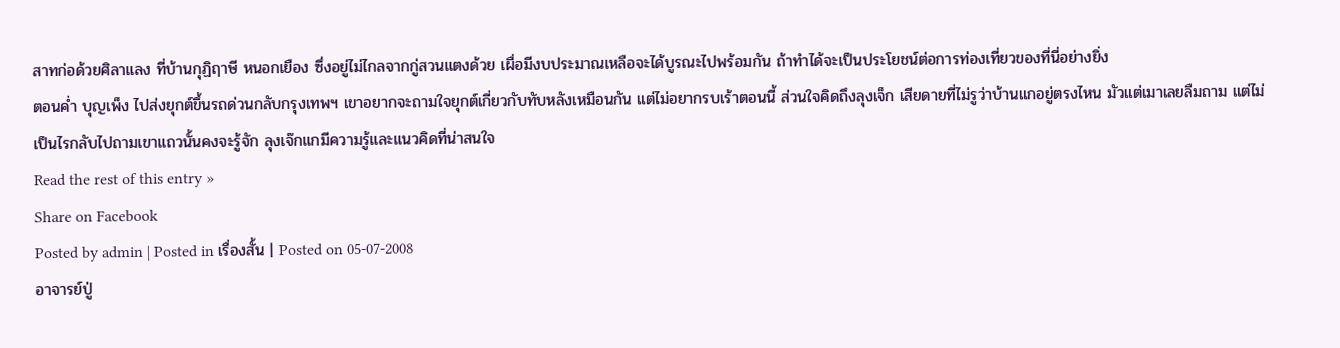สาทก่อด้วยศิลาแลง ที่บ้านกุฏิฤาษี หนอกเยือง ซึ่งอยู่ไม่ไกลจากกู่สวนแตงด้วย เผื่อมีงบประมาณเหลือจะได้บูรณะไปพร้อมกัน ถ้าทำได้จะเป็นประโยชน์ต่อการท่องเที่ยวของที่นี่อย่างยิ่ง
ตอนค่ำ บุญเพ็ง ไปส่งยุกต์ขึ้นรถด่วนกลับกรุงเทพฯ เขาอยากจะถามใจยุกต์เกี่ยวกับทับหลังเหมือนกัน แต่ไม่อยากรบเร้าตอนนี้ ส่วนใจคิดถึงลุงเจ็ก เสียดายที่ไม่รูว่าบ้านแกอยู่ตรงไหน มัวแต่เมาเลยลืมถาม แต่ไม่เป็นไรกลับไปถามเขาแถวนั้นคงจะรู้จัก ลุงเจ๊กแกมีความรู้และแนวคิดที่น่าสนใจ
Read the rest of this entry »
Share on Facebook
Posted by admin | Posted in เรื่องสั้น | Posted on 05-07-2008
อาจารย์ปู่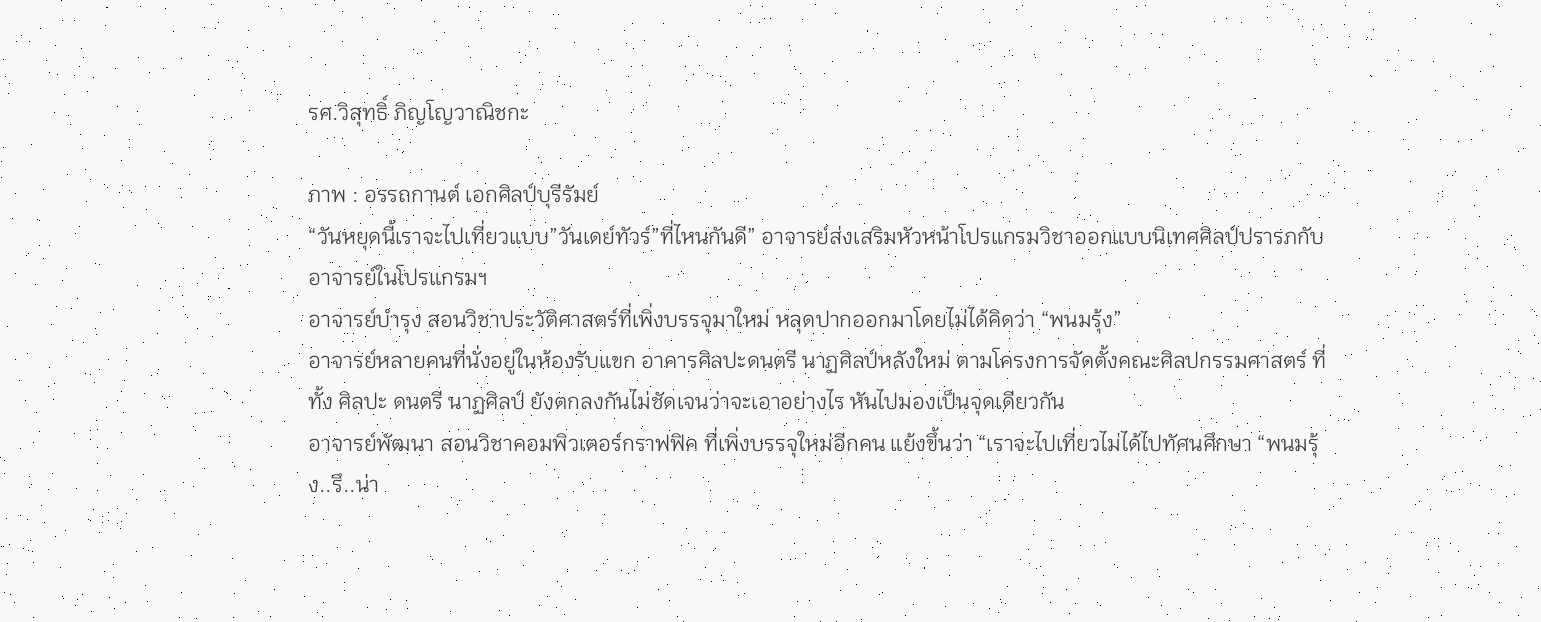รศ.วิสุทธิ์ ภิญโญวาณิชกะ

ภาพ : อรรถกานต์ เอกศิลป์บุรีรัมย์
“วันหยุดนี้เราจะไปเที่ยวแบบ”วันเดย์ทัวร์”ที่ไหนกันดี” อาจารย์ส่งเสริมหัวหน้าโปรแกรมวิชาออกแบบนิเทศศิลป์ปรารภกับอาจารย์ในโปรแกรมฯ
อาจารย์บำรุง สอนวิชาประวัติศาสตร์ที่เพิ่งบรรจุมาใหม่ หลุดปากออกมาโดยไม่ได้คิดว่า “พนมรุ้ง”
อาจารย์หลายคนที่นั่งอยู่ในห้องรับแขก อาคารศิลปะดนตรี นาฏศิลป์หลังใหม่ ตามโครงการจัดตั้งคณะศิลปกรรมศาสตร์ ที่ทั้ง ศิลปะ ดนตรี นาฏศิลป์ ยังตกลงกันไม่ชัดเจนว่าจะเอาอย่างไร หันไปมองเป็นจุดเดียวกัน
อาจารย์พัฒนา สอนวิชาคอมพิวเตอร์กราฟฟิค ที่เพิ่งบรรจุใหม่อีกคน แย้งขึ้นว่า “เราจะไปเที่ยวไม่ได้ไปทัศนศึกษา “พนมรุ้ง..รึ..น่า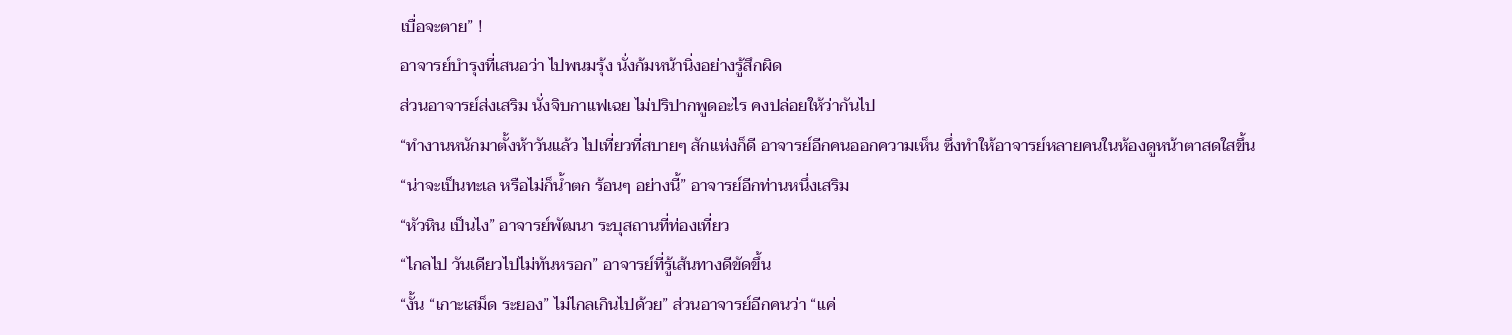เบื่อจะตาย” !
อาจารย์บำรุงที่เสนอว่า ไปพนมรุ้ง นั่งก้มหน้านิ่งอย่างรู้สึกผิด
ส่วนอาจารย์ส่งเสริม นั่งจิบกาแฟเฉย ไม่ปริปากพูดอะไร คงปล่อยให้ว่ากันไป
“ทำงานหนักมาตั้งห้าวันแล้ว ไปเที่ยวที่สบายๆ สักแห่งก็ดี อาจารย์อีกคนออกความเห็น ซึ่งทำให้อาจารย์หลายคนในห้องดูหน้าตาสดใสขึ้น
“น่าจะเป็นทะเล หรือไม่ก็น้ำตก ร้อนๆ อย่างนี้” อาจารย์อีกท่านหนึ่งเสริม
“หัวหิน เป็นไง” อาจารย์พัฒนา ระบุสถานที่ท่องเที่ยว
“ไกลไป วันเดียวไปไม่ทันหรอก” อาจารย์ที่รู้เส้นทางดีขัดขึ้น
“งั้น “เกาะเสม็ด ระยอง” ไม่ไกลเกินไปด้วย” ส่วนอาจารย์อีกคนว่า “แค่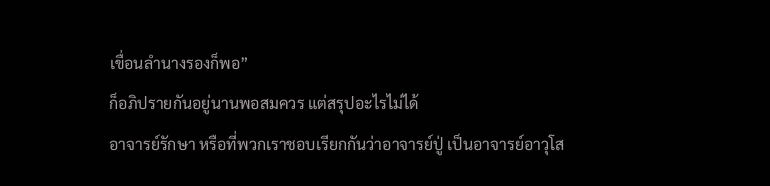เขื่อนลำนางรองก็พอ”
ก็อภิปรายกันอยู่นานพอสมควร แต่สรุปอะไรไม่ได้
อาจารย์รักษา หรือที่พวกเราชอบเรียกกันว่าอาจารย์ปู่ เป็นอาจารย์อาวุโส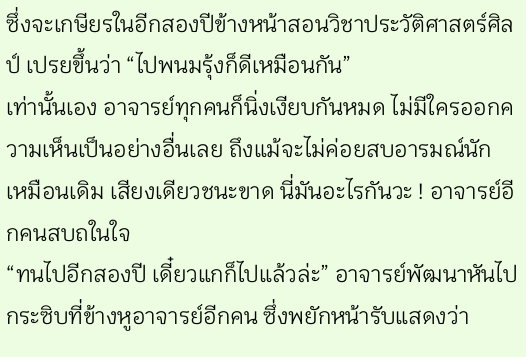ซึ่งจะเกษียรในอีกสองปีข้างหน้าสอนวิชาประวัติศาสตร์ศิลป์ เปรยขึ้นว่า “ไปพนมรุ้งก็ดีเหมือนกัน”
เท่านั้นเอง อาจารย์ทุกคนก็นิ่งเงียบกันหมด ไม่มีใครออกความเห็นเป็นอย่างอื่นเลย ถึงแม้จะไม่ค่อยสบอารมณ์นัก
เหมือนเดิม เสียงเดียวชนะขาด นี่มันอะไรกันวะ ! อาจารย์อีกคนสบถในใจ
“ทนไปอีกสองปี เดี๋ยวแกก็ไปแล้วล่ะ” อาจารย์พัฒนาหันไปกระซิบที่ข้างหูอาจารย์อีกคน ซึ่งพยักหน้ารับแสดงว่า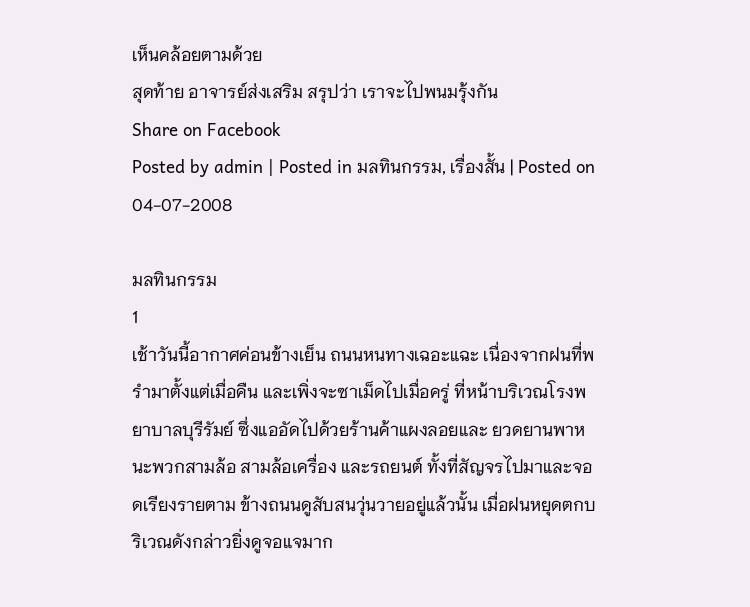เห็นคล้อยตามด้วย
สุดท้าย อาจารย์ส่งเสริม สรุปว่า เราจะไปพนมรุ้งกัน
Share on Facebook
Posted by admin | Posted in มลทินกรรม, เรื่องสั้น | Posted on 04-07-2008

มลทินกรรม
1
เช้าวันนี้อากาศค่อนข้างเย็น ถนนหนทางเฉอะแฉะ เนื่องจากฝนที่พรำมาตั้งแต่เมื่อคืน และเพิ่งจะซาเม็ดไปเมื่อครู่ ที่หน้าบริเวณโรงพยาบาลบุรีรัมย์ ซึ่งแออัดไปด้วยร้านค้าแผงลอยและ ยวดยานพาหนะพวกสามล้อ สามล้อเครื่อง และรถยนต์ ทั้งที่สัญจรไปมาและจอดเรียงรายตาม ข้างถนนดูสับสนวุ่นวายอยู่แล้วนั้น เมื่อฝนหยุดตกบริเวณดังกล่าวยิ่งดูจอแจมาก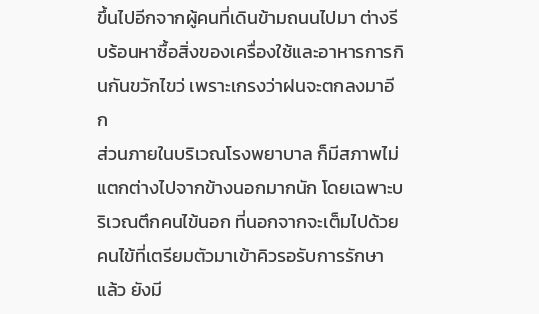ขึ้นไปอีกจากผู้คนที่เดินข้ามถนนไปมา ต่างรีบร้อนหาซื้อสิ่งของเครื่องใช้และอาหารการกินกันขวักไขว่ เพราะเกรงว่าฝนจะตกลงมาอีก
ส่วนภายในบริเวณโรงพยาบาล ก็มีสภาพไม่แตกต่างไปจากข้างนอกมากนัก โดยเฉพาะบริเวณตึกคนไข้นอก ที่นอกจากจะเต็มไปด้วยคนไข้ที่เตรียมตัวมาเข้าคิวรอรับการรักษาแล้ว ยังมี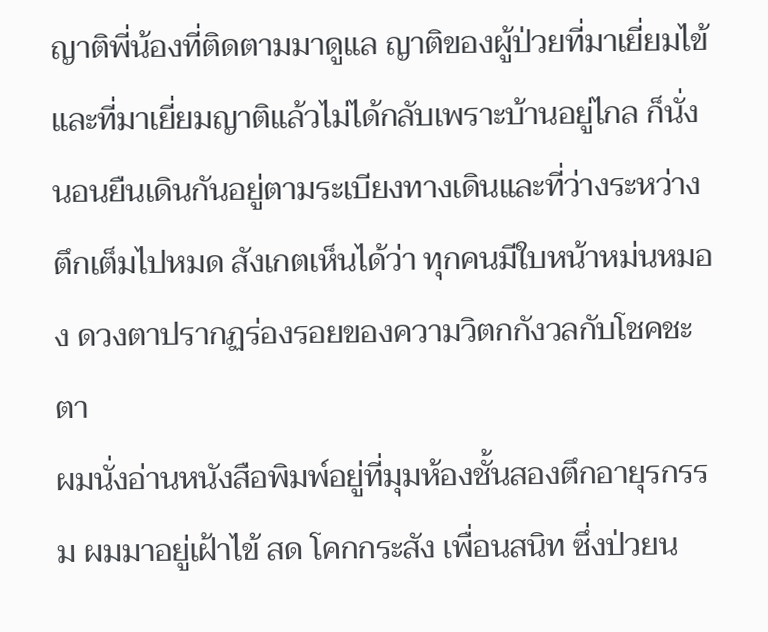ญาติพี่น้องที่ติดตามมาดูแล ญาติของผู้ป่วยที่มาเยี่ยมไข้และที่มาเยี่ยมญาติแล้วไม่ได้กลับเพราะบ้านอยู่ไกล ก็นั่ง นอนยืนเดินกันอยู่ตามระเบียงทางเดินและที่ว่างระหว่างตึกเต็มไปหมด สังเกตเห็นได้ว่า ทุกคนมีใบหน้าหม่นหมอง ดวงตาปรากฏร่องรอยของความวิตกกังวลกับโชคชะตา
ผมนั่งอ่านหนังสือพิมพ์อยู่ที่มุมห้องชั้นสองตึกอายุรกรรม ผมมาอยู่เฝ้าไข้ สด โคกกระสัง เพื่อนสนิท ซึ่งป่วยน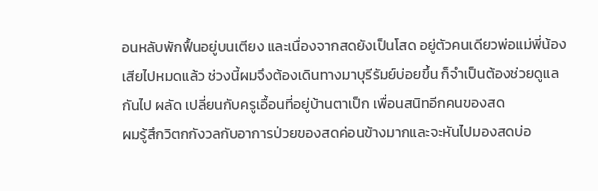อนหลับพักฟื้นอยู่บนเตียง และเนื่องจากสดยังเป็นโสด อยู่ตัวคนเดียวพ่อแม่พี่น้องเสียไปหมดแล้ว ช่วงนี้ผมจึงต้องเดินทางมาบุรีรัมย์บ่อยขึ้น ก็จำเป็นต้องช่วยดูแลกันไป ผลัด เปลี่ยนกับครูเอื้อนที่อยู่บ้านตาเป็ก เพื่อนสนิทอีกคนของสด
ผมรู้สึกวิตกกังวลกับอาการป่วยของสดค่อนข้างมากและจะหันไปมองสดบ่อ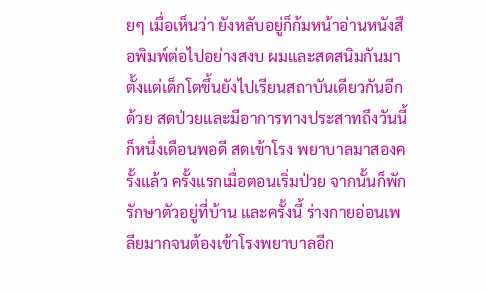ยๆ เมื่อเห็นว่า ยังหลับอยู่ก็ก้มหน้าอ่านหนังสือพิมพ์ต่อไปอย่างสงบ ผมและสดสนิมกันมาตั้งแต่เด็กโตขึ้นยังไปเรียนสถาบันเดียวกันอีกด้วย สดป่วยและมีอาการทางประสาทถึงวันนี้ก็หนึ่งเดือนพอดี สดเข้าโรง พยาบาลมาสองครั้งแล้ว ครั้งแรกเมื่อตอนเริ่มป่วย จากนั้นก็พักรักษาตัวอยู่ที่บ้าน และครั้งนี้ ร่างกายอ่อนเพลียมากจนต้องเข้าโรงพยาบาลอีก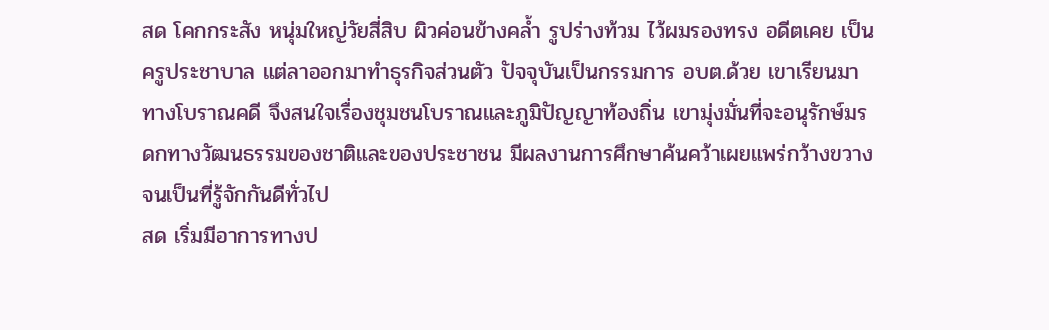สด โคกกระสัง หนุ่มใหญ่วัยสี่สิบ ผิวค่อนข้างคล้ำ รูปร่างท้วม ไว้ผมรองทรง อดีตเคย เป็นครูประชาบาล แต่ลาออกมาทำธุรกิจส่วนตัว ปัจจุบันเป็นกรรมการ อบต.ด้วย เขาเรียนมา ทางโบราณคดี จึงสนใจเรื่องชุมชนโบราณและภูมิปัญญาท้องถิ่น เขามุ่งมั่นที่จะอนุรักษ์มรดกทางวัฒนธรรมของชาติและของประชาชน มีผลงานการศึกษาค้นคว้าเผยแพร่กว้างขวางจนเป็นที่รู้จักกันดีทั่วไป
สด เริ่มมีอาการทางป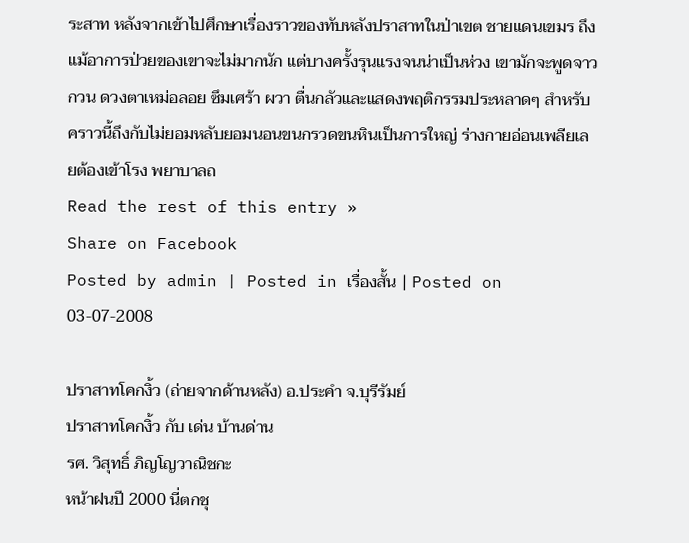ระสาท หลังจากเข้าไปศึกษาเรื่องราวของทับหลังปราสาทในป่าเขต ชายแดนเขมร ถึงแม้อาการป่วยของเขาจะไม่มากนัก แต่บางครั้งรุนแรงจนน่าเป็นห่วง เขามักจะพูดจาวกวน ดวงตาเหม่อลอย ซึมเศร้า ผวา ตื่นกลัวและแสดงพฤติกรรมประหลาดๆ สำหรับ คราวนี้ถึงกับไม่ยอมหลับยอมนอนขนกรวดขนหินเป็นการใหญ่ ร่างกายอ่อนเพลียเลยต้องเข้าโรง พยาบาลถ
Read the rest of this entry »
Share on Facebook
Posted by admin | Posted in เรื่องสั้น | Posted on 03-07-2008

ปราสาทโคกงิ้ว (ถ่ายจากด้านหลัง) อ.ประคำ จ.บุรีรัมย์
ปราสาทโคกงิ้ว กับ เด่น บ้านด่าน
รศ. วิสุทธิ์ ภิญโญวาณิชกะ
หน้าฝนปี 2000 นี่ตกชุ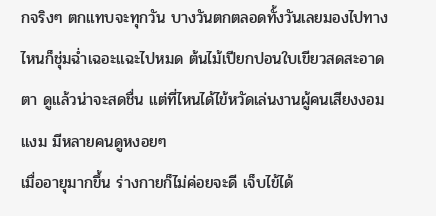กจริงๆ ตกแทบจะทุกวัน บางวันตกตลอดทั้งวันเลยมองไปทางไหนก็ชุ่มฉ่ำเฉอะแฉะไปหมด ต้นไม้เปียกปอนใบเขียวสดสะอาดตา ดูแล้วน่าจะสดชื่น แต่ที่ไหนได้ไข้หวัดเล่นงานผู้คนเสียงงอมแงม มีหลายคนดูหงอยๆ
เมื่ออายุมากขึ้น ร่างกายก็ไม่ค่อยจะดี เจ็บไข้ได้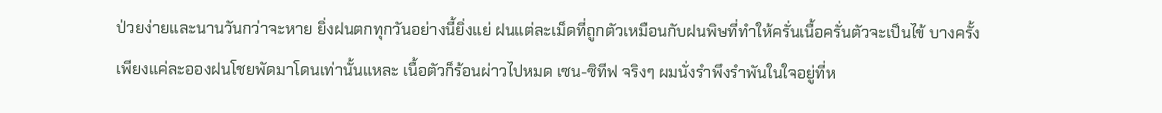ป่วยง่ายและนานวันกว่าจะหาย ยิ่งฝนตกทุกวันอย่างนี้ยิ่งแย่ ฝนแต่ละเม็ดที่ถูกตัวเหมือนกับฝนพิษที่ทำให้ครั่นเนื้อครั่นตัวจะเป็นไข้ บางครั้งเพียงแค่ละอองฝนโชยพัดมาโดนเท่านั้นแหละ เนื้อตัวก็ร้อนผ่าวไปหมด เซน-ซิทีฟ จริงๆ ผมนั่งรำพึงรำพันในใจอยู่ที่ห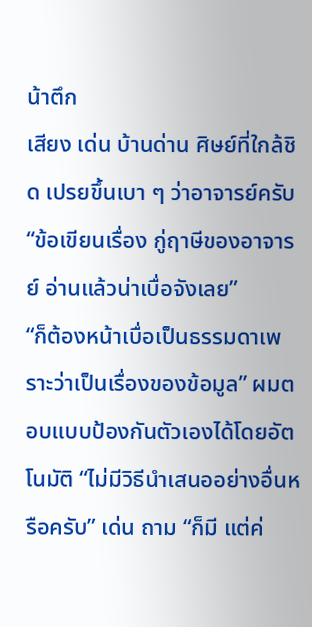น้าตึก
เสียง เด่น บ้านด่าน ศิษย์ที่ใกล้ชิด เปรยขึ้นเบา ๆ ว่าอาจารย์ครับ “ข้อเขียนเรื่อง กู่ฤาษีของอาจารย์ อ่านแล้วน่าเบื่อจังเลย”
“ก็ต้องหน้าเบื่อเป็นธรรมดาเพราะว่าเป็นเรื่องของข้อมูล” ผมตอบแบบป้องกันตัวเองได้โดยอัตโนมัติ “ไม่มีวิธีนำเสนออย่างอื่นหรือครับ” เด่น ถาม “ก็มี แต่ค่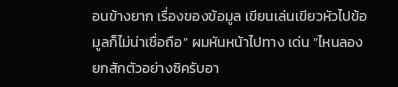อนข้างยาก เรื่องของข้อมูล เขียนเล่นเขียวหัวไปข้อมูลก็ไม่น่าเชื่อถือ” ผมหันหน้าไปทาง เด่น “ไหนลองยกสักตัวอย่างซิครับอา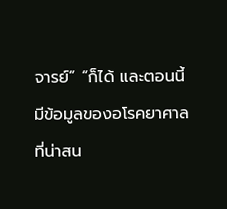จารย์” “ก็ได้ และตอนนี้มีข้อมูลของอโรคยาศาลที่น่าสน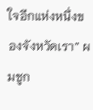ใจอีกแห่งหนึ่งของจังหวัดเรา” ผมชูก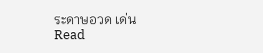ระดาษอวด เด่น
Read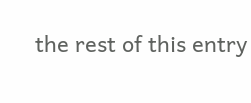the rest of this entry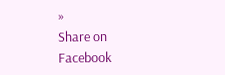»
Share on Facebook